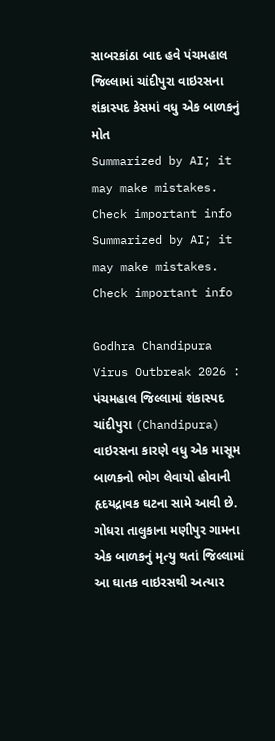સાબરકાંઠા બાદ હવે પંચમહાલ જિલ્લામાં ચાંદીપુરા વાઇરસના શંકાસ્પદ કેસમાં વધુ એક બાળકનું મોત
Summarized by AI; it may make mistakes. Check important info
Summarized by AI; it may make mistakes. Check important info

Godhra Chandipura Virus Outbreak 2026 : પંચમહાલ જિલ્લામાં શંકાસ્પદ ચાંદીપુરા (Chandipura) વાઇરસના કારણે વધુ એક માસૂમ બાળકનો ભોગ લેવાયો હોવાની હૃદયદ્રાવક ઘટના સામે આવી છે. ગોધરા તાલુકાના મણીપુર ગામના એક બાળકનું મૃત્યુ થતાં જિલ્લામાં આ ઘાતક વાઇરસથી અત્યાર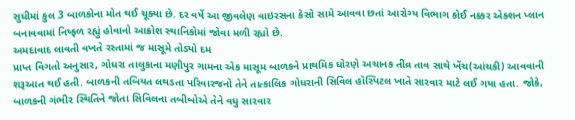સુધીમાં કુલ 3 બાળકોના મોત થઈ ચૂક્યા છે. દર વર્ષે આ જીવલેણ વાઇરસના કેસો સામે આવવા છતાં આરોગ્ય વિભાગ કોઈ નક્કર એક્શન પ્લાન બનાવવામાં નિષ્ફળ રહ્યું હોવાનો આક્રોશ સ્થાનિકોમાં જોવા મળી રહ્યો છે.
અમદાવાદ લાવતી વખતે રસ્તામાં જ માસૂમે તોડ્યો દમ
પ્રાપ્ત વિગતો અનુસાર, ગોધરા તાલુકાના મણીપુર ગામના એક માસૂમ બાળકને પ્રાથમિક ધોરણે અચાનક તીવ્ર તાવ સાથે ખેંચ(આંચકી) આવવાની શરૂઆત થઈ હતી. બાળકની તબિયત લથડતા પરિવારજનો તેને તાત્કાલિક ગોધરાની સિવિલ હૉસ્પિટલ ખાતે સારવાર માટે લઈ ગયા હતા. જોકે, બાળકની ગંભીર સ્થિતિને જોતા સિવિલના તબીબોએ તેને વધુ સારવાર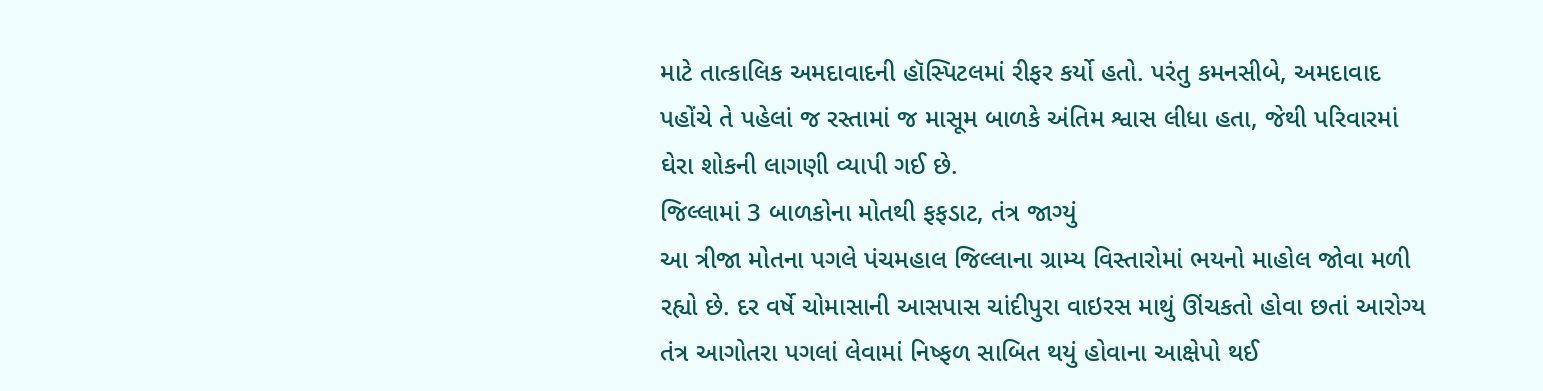માટે તાત્કાલિક અમદાવાદની હૉસ્પિટલમાં રીફર કર્યો હતો. પરંતુ કમનસીબે, અમદાવાદ પહોંચે તે પહેલાં જ રસ્તામાં જ માસૂમ બાળકે અંતિમ શ્વાસ લીધા હતા, જેથી પરિવારમાં ઘેરા શોકની લાગણી વ્યાપી ગઈ છે.
જિલ્લામાં 3 બાળકોના મોતથી ફફડાટ, તંત્ર જાગ્યું
આ ત્રીજા મોતના પગલે પંચમહાલ જિલ્લાના ગ્રામ્ય વિસ્તારોમાં ભયનો માહોલ જોવા મળી રહ્યો છે. દર વર્ષે ચોમાસાની આસપાસ ચાંદીપુરા વાઇરસ માથું ઊંચકતો હોવા છતાં આરોગ્ય તંત્ર આગોતરા પગલાં લેવામાં નિષ્ફળ સાબિત થયું હોવાના આક્ષેપો થઈ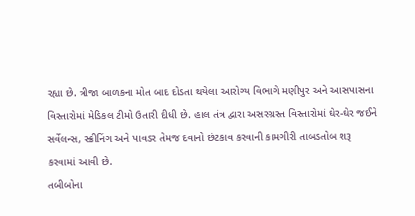રહ્યા છે. ત્રીજા બાળકના મોત બાદ દોડતા થયેલા આરોગ્ય વિભાગે મણીપુર અને આસપાસના વિસ્તારોમાં મેડિકલ ટીમો ઉતારી દીધી છે. હાલ તંત્ર દ્વારા અસરગ્રસ્ત વિસ્તારોમાં ઘેર-ઘેર જઈને સર્વેલન્સ, સ્ક્રીનિંગ અને પાવડર તેમજ દવાનો છંટકાવ કરવાની કામગીરી તાબડતોબ શરૂ કરવામાં આવી છે.
તબીબોના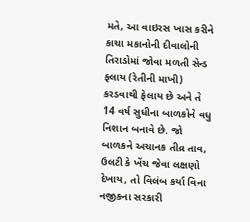મતે, આ વાઇરસ ખાસ કરીને કાચા મકાનોની દીવાલોની તિરાડોમાં જોવા મળતી સેન્ડ ફ્લાય (રેતીની માખી) કરડવાથી ફેલાય છે અને તે 14 વર્ષ સુધીના બાળકોને વધુ નિશાન બનાવે છે. જો બાળકને અચાનક તીવ્ર તાવ, ઉલટી કે ખેંચ જેવા લક્ષણો દેખાય, તો વિલંબ કર્યા વિના નજીકના સરકારી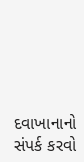દવાખાનાનો સંપર્ક કરવો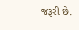જરૂરી છે.